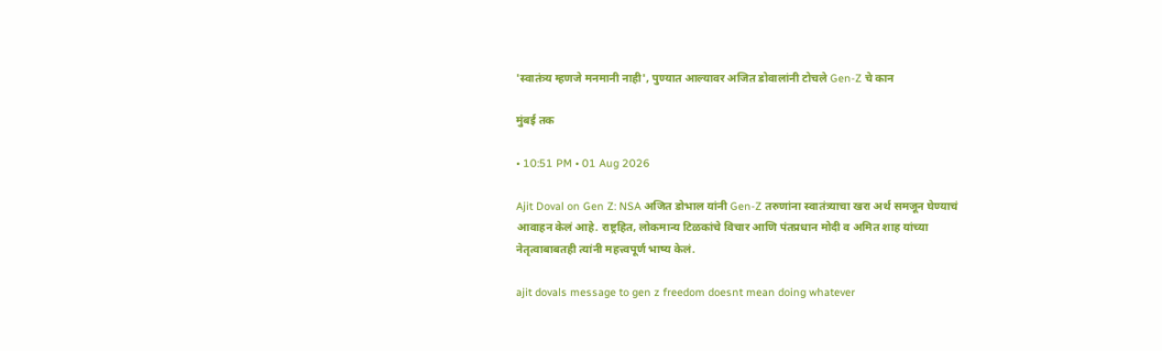'स्वातंत्र्य म्हणजे मनमानी नाही', पुण्यात आल्यावर अजित डोवालांनी टोचले Gen-Z चे कान

मुंबई तक

• 10:51 PM • 01 Aug 2026

Ajit Doval on Gen Z: NSA अजित डोभाल यांनी Gen-Z तरुणांना स्वातंत्र्याचा खरा अर्थ समजून घेण्याचं आवाहन केलं आहे. राष्ट्रहित, लोकमान्य टिळकांचे विचार आणि पंतप्रधान मोदी व अमित शाह यांच्या नेतृत्वाबाबतही त्यांनी महत्त्वपूर्ण भाष्य केलं.

ajit dovals message to gen z freedom doesnt mean doing whatever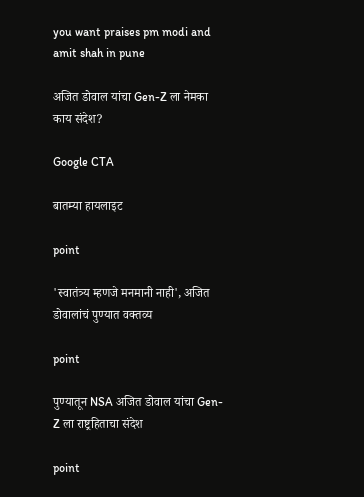you want praises pm modi and amit shah in pune

अजित डोवाल यांचा Gen-Z ला नेमका काय संदेश?

Google CTA

बातम्या हायलाइट

point

'स्वातंत्र्य म्हणजे मनमानी नाही', अजित डोवालांचं पुण्यात वक्तव्य

point

पुण्यातून NSA अजित डोवाल यांचा Gen-Z ला राष्ट्रहिताचा संदेश

point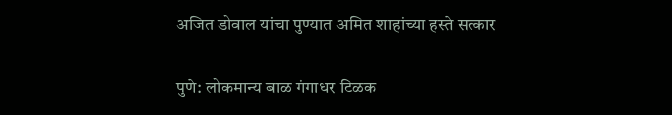अजित डोवाल यांचा पुण्यात अमित शाहांच्या हस्ते सत्कार

पुणे: लोकमान्य बाळ गंगाधर टिळक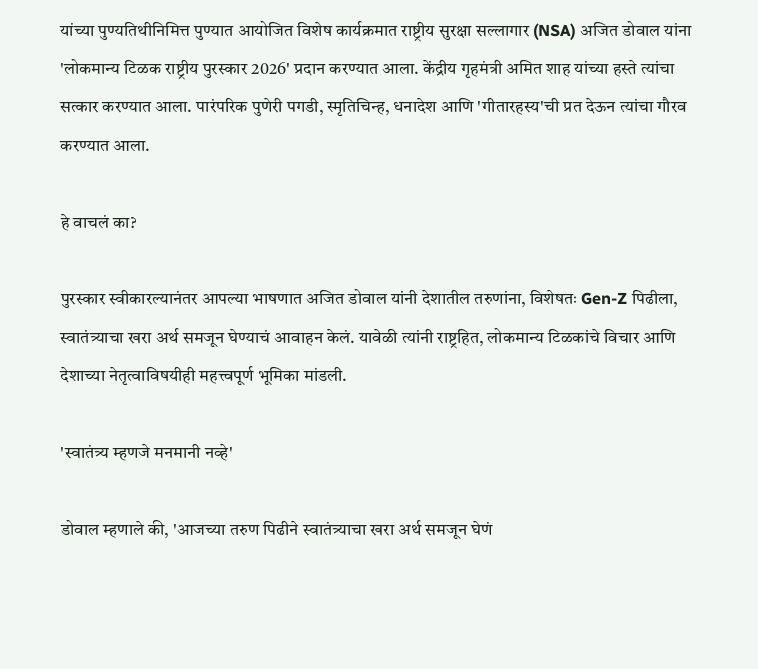यांच्या पुण्यतिथीनिमित्त पुण्यात आयोजित विशेष कार्यक्रमात राष्ट्रीय सुरक्षा सल्लागार (NSA) अजित डोवाल यांना 'लोकमान्य टिळक राष्ट्रीय पुरस्कार 2026' प्रदान करण्यात आला. केंद्रीय गृहमंत्री अमित शाह यांच्या हस्ते त्यांचा सत्कार करण्यात आला. पारंपरिक पुणेरी पगडी, स्मृतिचिन्ह, धनादेश आणि 'गीतारहस्य'ची प्रत देऊन त्यांचा गौरव करण्यात आला.

हे वाचलं का?

पुरस्कार स्वीकारल्यानंतर आपल्या भाषणात अजित डोवाल यांनी देशातील तरुणांना, विशेषतः Gen-Z पिढीला, स्वातंत्र्याचा खरा अर्थ समजून घेण्याचं आवाहन केलं. यावेळी त्यांनी राष्ट्रहित, लोकमान्य टिळकांचे विचार आणि देशाच्या नेतृत्वाविषयीही महत्त्वपूर्ण भूमिका मांडली.

'स्वातंत्र्य म्हणजे मनमानी नव्हे'

डोवाल म्हणाले की, 'आजच्या तरुण पिढीने स्वातंत्र्याचा खरा अर्थ समजून घेणं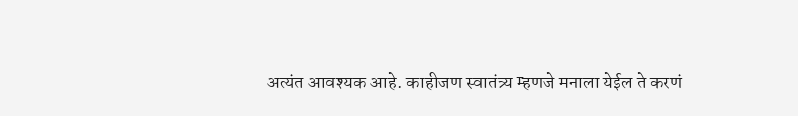अत्यंत आवश्यक आहे. काहीजण स्वातंत्र्य म्हणजे मनाला येईल ते करणं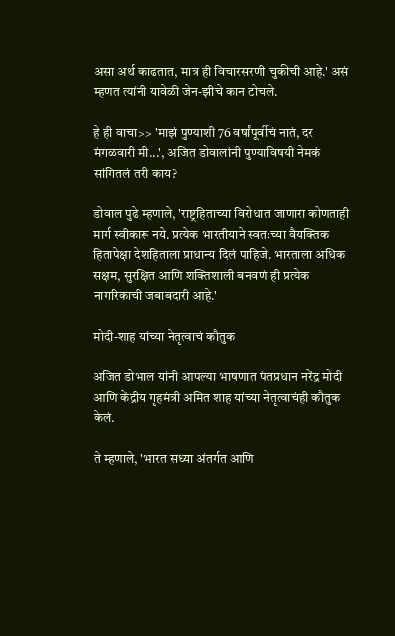असा अर्थ काढतात, मात्र ही विचारसरणी चुकीची आहे.' असं म्हणत त्यांनी यावेळी जेन-झीचे कान टोचले.

हे ही वाचा>> 'माझं पुण्याशी 76 वर्षांपूर्वीचं नातं, दर मंगळवारी मी...', अजित डोवालांनी पुण्याविषयी नेमकं सांगितलं तरी काय?

डोवाल पुढे म्हणाले, 'राष्ट्रहिताच्या विरोधात जाणारा कोणताही मार्ग स्वीकारू नये. प्रत्येक भारतीयाने स्वतःच्या वैयक्तिक हितापेक्षा देशहिताला प्राधान्य दिलं पाहिजे. भारताला अधिक सक्षम, सुरक्षित आणि शक्तिशाली बनवणं ही प्रत्येक नागरिकाची जबाबदारी आहे.'

मोदी-शाह यांच्या नेतृत्वाचं कौतुक

अजित डोभाल यांनी आपल्या भाषणात पंतप्रधान नरेंद्र मोदी आणि केंद्रीय गृहमंत्री अमित शाह यांच्या नेतृत्वाचंही कौतुक केलं.

ते म्हणाले, 'भारत सध्या अंतर्गत आणि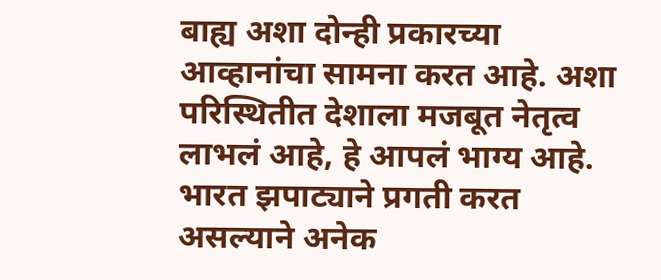बाह्य अशा दोन्ही प्रकारच्या आव्हानांचा सामना करत आहे. अशा परिस्थितीत देशाला मजबूत नेतृत्व लाभलं आहे, हे आपलं भाग्य आहे. भारत झपाट्याने प्रगती करत असल्याने अनेक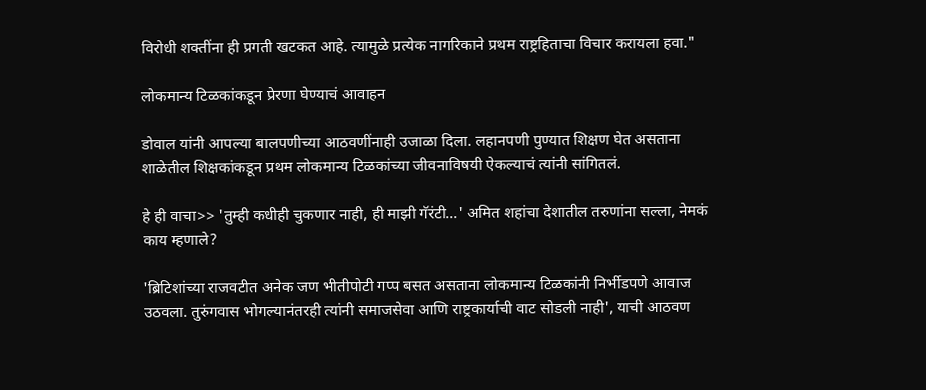विरोधी शक्तींना ही प्रगती खटकत आहे. त्यामुळे प्रत्येक नागरिकाने प्रथम राष्ट्रहिताचा विचार करायला हवा."

लोकमान्य टिळकांकडून प्रेरणा घेण्याचं आवाहन

डोवाल यांनी आपल्या बालपणीच्या आठवणींनाही उजाळा दिला. लहानपणी पुण्यात शिक्षण घेत असताना शाळेतील शिक्षकांकडून प्रथम लोकमान्य टिळकांच्या जीवनाविषयी ऐकल्याचं त्यांनी सांगितलं.

हे ही वाचा>> 'तुम्ही कधीही चुकणार नाही, ही माझी गॅरंटी...' अमित शहांचा देशातील तरुणांना सल्ला, नेमकं काय म्हणाले?

'ब्रिटिशांच्या राजवटीत अनेक जण भीतीपोटी गप्प बसत असताना लोकमान्य टिळकांनी निर्भीडपणे आवाज उठवला. तुरुंगवास भोगल्यानंतरही त्यांनी समाजसेवा आणि राष्ट्रकार्याची वाट सोडली नाही', याची आठवण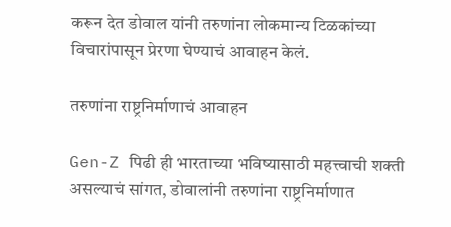करून देत डोवाल यांनी तरुणांना लोकमान्य टिळकांच्या विचारांपासून प्रेरणा घेण्याचं आवाहन केलं.

तरुणांना राष्ट्रनिर्माणाचं आवाहन

Gen-Z पिढी ही भारताच्या भविष्यासाठी महत्त्वाची शक्ती असल्याचं सांगत, डोवालांनी तरुणांना राष्ट्रनिर्माणात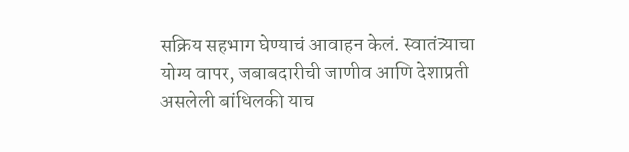सक्रिय सहभाग घेण्याचं आवाहन केलं. स्वातंत्र्याचा योग्य वापर, जबाबदारीची जाणीव आणि देशाप्रती असलेली बांधिलकी याच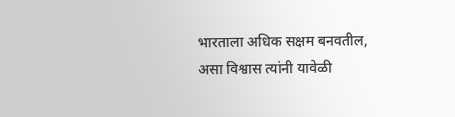भारताला अधिक सक्षम बनवतील, असा विश्वास त्यांनी यावेळी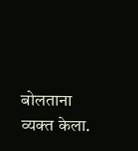बोलताना व्यक्त केला.